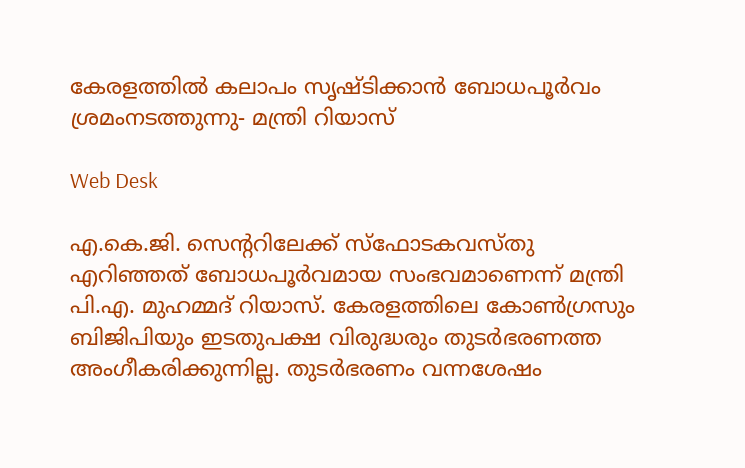കേരളത്തില്‍ കലാപം സൃഷ്ടിക്കാൻ ബോധപൂര്‍വം ശ്രമംനടത്തുന്നു- മന്ത്രി റിയാസ്

Web Desk

എ.കെ.ജി. സെന്ററിലേക്ക് സ്ഫോടകവസ്തു എറിഞ്ഞത് ബോധപൂര്‍വമായ സംഭവമാണെന്ന് മന്ത്രി പി.എ. മുഹമ്മദ് റിയാസ്. കേരളത്തിലെ കോണ്‍ഗ്രസും ബിജിപിയും ഇടതുപക്ഷ വിരുദ്ധരും തുടര്‍ഭരണത്ത അംഗീകരിക്കുന്നില്ല. തുടര്‍ഭരണം വന്നശേഷം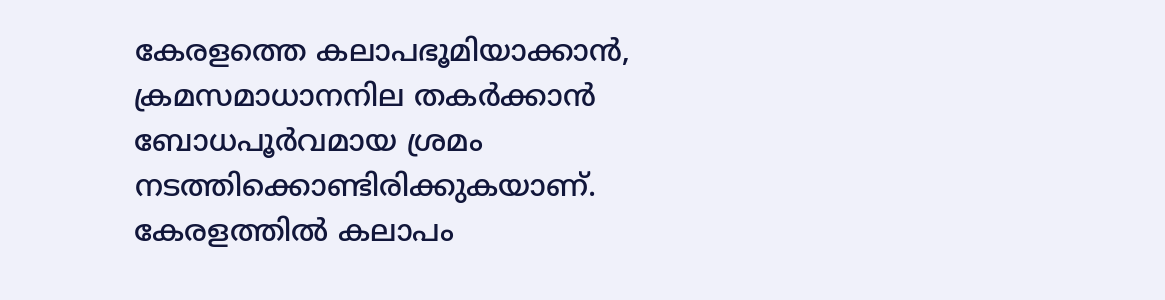കേരളത്തെ കലാപഭൂമിയാക്കാന്‍, ക്രമസമാധാനനില തകര്‍ക്കാന്‍ ബോധപൂര്‍വമായ ശ്രമം നടത്തിക്കൊണ്ടിരിക്കുകയാണ്. കേരളത്തില്‍ കലാപം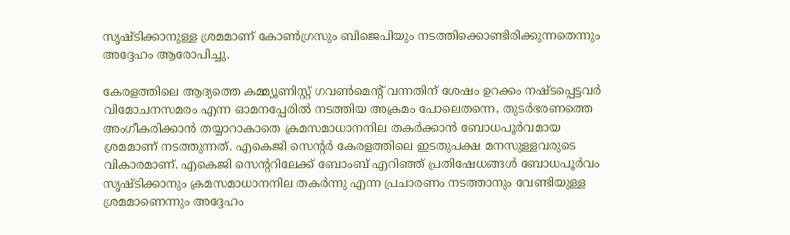സൃഷ്ടിക്കാനുള്ള ശ്രമമാണ് കോണ്‍ഗ്രസും ബിജെപിയും നടത്തിക്കൊണ്ടിരിക്കുന്നതെന്നും അദ്ദേഹം ആരോപിച്ചു.

കേരളത്തിലെ ആദ്യത്തെ കമ്മ്യൂണിസ്റ്റ് ഗവണ്‍മെന്റ് വന്നതിന് ശേഷം ഉറക്കം നഷ്ടപ്പെട്ടവര്‍ വിമോചനസമരം എന്ന ഓമനപ്പേരില്‍ നടത്തിയ അക്രമം പോലെതന്നെ, തുടര്‍ഭരണത്തെ അംഗീകരിക്കാന്‍ തയ്യാറാകാതെ ക്രമസമാധാനനില തകര്‍ക്കാന്‍ ബോധപൂര്‍വമായ ശ്രമമാണ് നടത്തുന്നത്. എകെജി സെന്റര്‍ കേരളത്തിലെ ഇടതുപക്ഷ മനസുള്ളവരുടെ വികാരമാണ്. എകെജി സെന്ററിലേക്ക് ബോംബ് എറിഞ്ഞ് പ്രതിഷേധങ്ങള്‍ ബോധപൂര്‍വം സൃഷ്ടിക്കാനും ക്രമസമാധാനനില തകര്‍ന്നു എന്ന പ്രചാരണം നടത്താനും വേണ്ടിയുള്ള ശ്രമമാണെന്നും അദ്ദേഹം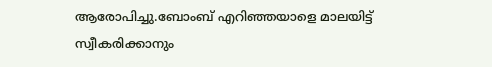ആരോപിച്ചു.ബോംബ് എറിഞ്ഞയാളെ മാലയിട്ട് സ്വീകരിക്കാനും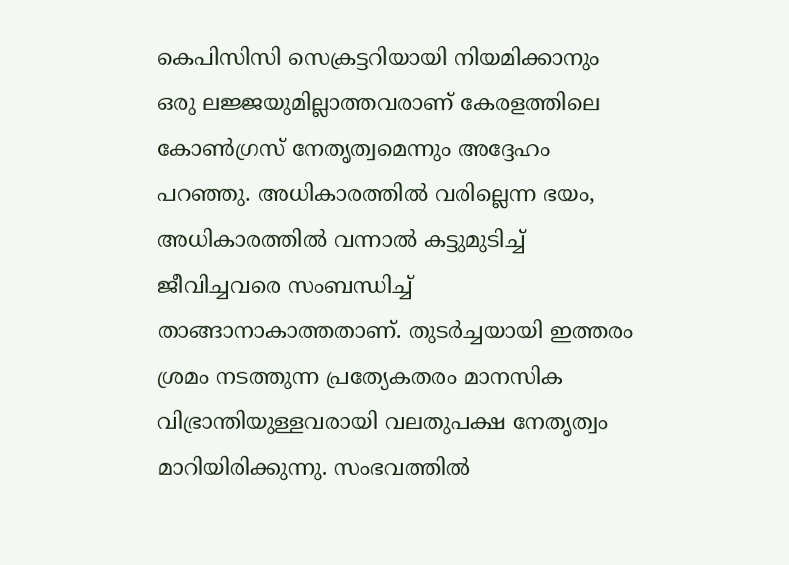കെപിസിസി സെക്രട്ടറിയായി നിയമിക്കാനും ഒരു ലജ്ജയുമില്ലാത്തവരാണ് കേരളത്തിലെ കോണ്‍ഗ്രസ് നേതൃത്വമെന്നും അദ്ദേഹം പറഞ്ഞു. അധികാരത്തില്‍ വരില്ലെന്ന ഭയം, അധികാരത്തില്‍ വന്നാല്‍ കട്ടുമുടിച്ച് ജീവിച്ചവരെ സംബന്ധിച്ച് താങ്ങാനാകാത്തതാണ്. തുടര്‍ച്ചയായി ഇത്തരം ശ്രമം നടത്തുന്ന പ്രത്യേകതരം മാനസിക വിഭ്രാന്തിയുള്ളവരായി വലതുപക്ഷ നേതൃത്വം മാറിയിരിക്കുന്നു. സംഭവത്തില്‍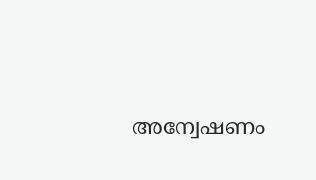അന്വേഷണം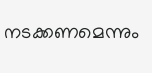നടക്കണമെന്നും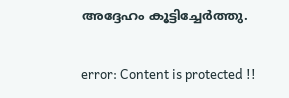അദ്ദേഹം കൂട്ടിച്ചേര്‍ത്തു.

error: Content is protected !!